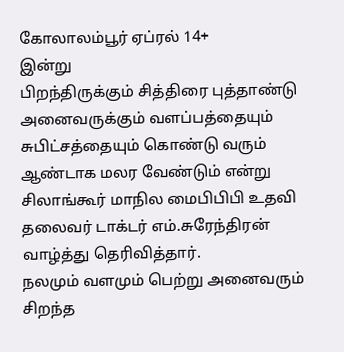கோலாலம்பூர் ஏப்ரல் 14+
இன்று
பிறந்திருக்கும் சித்திரை புத்தாண்டு அனைவருக்கும் வளப்பத்தையும் சுபிட்சத்தையும் கொண்டு வரும் ஆண்டாக மலர வேண்டும் என்று சிலாங்கூர் மாநில மைபிபிபி உதவி தலைவர் டாக்டர் எம்.சுரேந்திரன் வாழ்த்து தெரிவித்தார்.
நலமும் வளமும் பெற்று அனைவரும் சிறந்த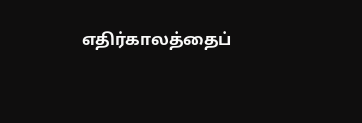எதிர்காலத்தைப்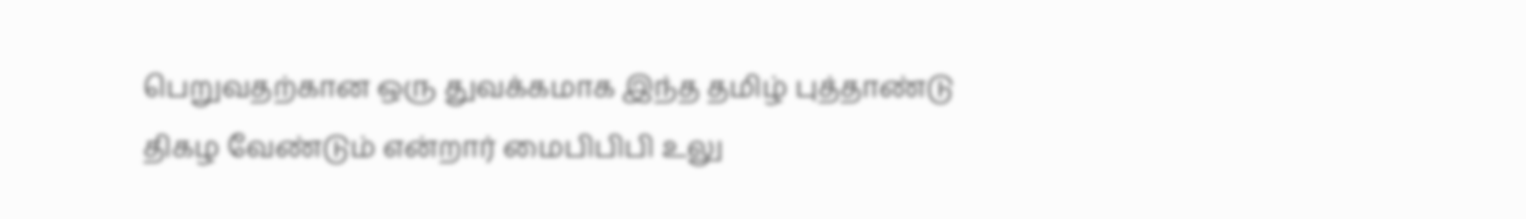பெறுவதற்கான ஒரு துவக்கமாக இந்த தமிழ் புத்தாண்டு திகழ வேண்டும் என்றார் மைபிபிபி உலு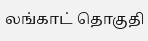லங்காட் தொகுதி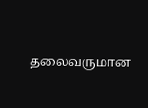தலைவருமான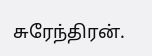சுரேந்திரன்.